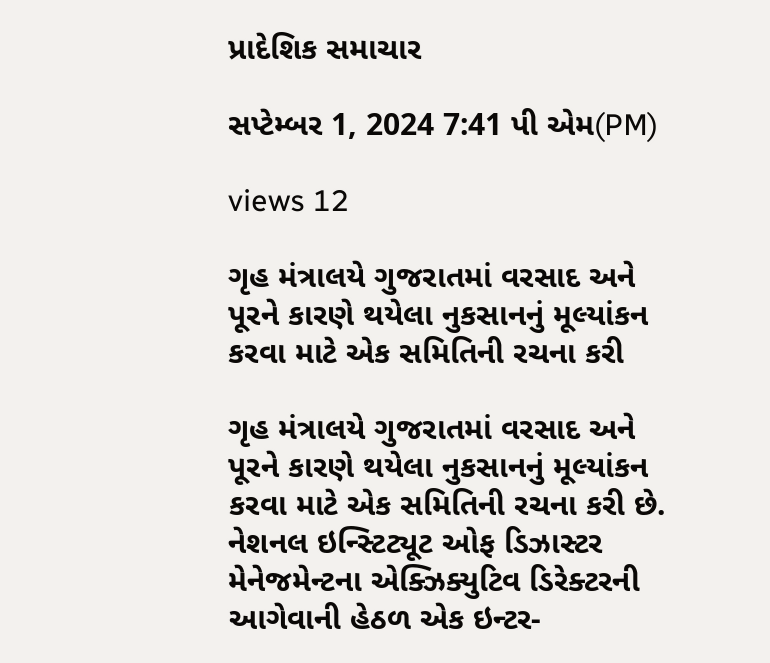પ્રાદેશિક સમાચાર

સપ્ટેમ્બર 1, 2024 7:41 પી એમ(PM)

views 12

ગૃહ મંત્રાલયે ગુજરાતમાં વરસાદ અને પૂરને કારણે થયેલા નુકસાનનું મૂલ્યાંકન કરવા માટે એક સમિતિની રચના કરી

ગૃહ મંત્રાલયે ગુજરાતમાં વરસાદ અને પૂરને કારણે થયેલા નુકસાનનું મૂલ્યાંકન કરવા માટે એક સમિતિની રચના કરી છે. નેશનલ ઇન્સ્ટિટ્યૂટ ઓફ ડિઝાસ્ટર મેનેજમેન્ટના એક્ઝિક્યુટિવ ડિરેક્ટરની આગેવાની હેઠળ એક ઇન્ટર-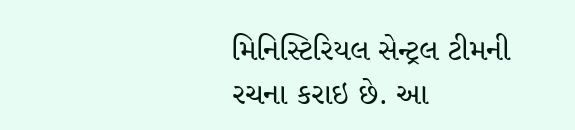મિનિસ્ટિરિયલ સેન્ટ્રલ ટીમની રચના કરાઇ છે. આ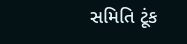સમિતિ ટૂંક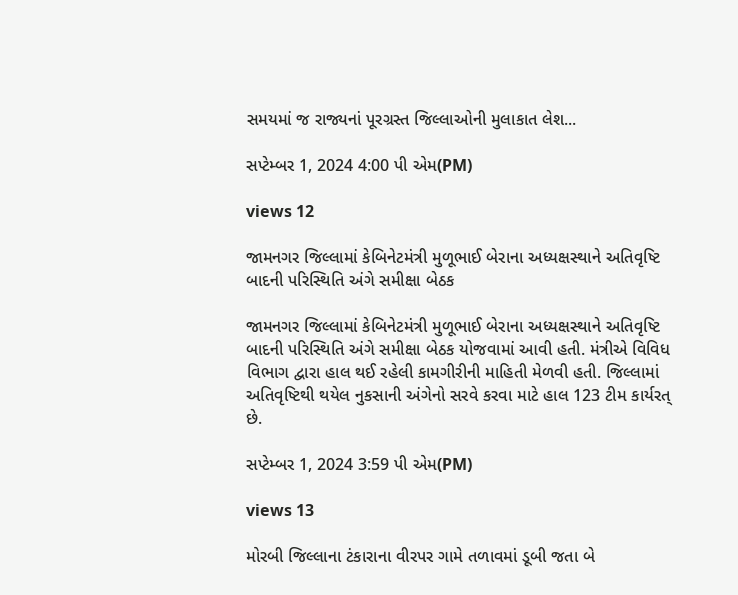સમયમાં જ રાજ્યનાં પૂરગ્રસ્ત જિલ્લાઓની મુલાકાત લેશ...

સપ્ટેમ્બર 1, 2024 4:00 પી એમ(PM)

views 12

જામનગર જિલ્લામાં કેબિનેટમંત્રી મુળૂભાઈ બેરાના અધ્યક્ષસ્થાને અતિવૃષ્ટિ બાદની પરિસ્થિતિ અંગે સમીક્ષા બેઠક

જામનગર જિલ્લામાં કેબિનેટમંત્રી મુળૂભાઈ બેરાના અધ્યક્ષસ્થાને અતિવૃષ્ટિ બાદની પરિસ્થિતિ અંગે સમીક્ષા બેઠક યોજવામાં આવી હતી. મંત્રીએ વિવિધ વિભાગ દ્વારા હાલ થઈ રહેલી કામગીરીની માહિતી મેળવી હતી. જિલ્લામાં અતિવૃષ્ટિથી થયેલ નુકસાની અંગેનો સરવે કરવા માટે હાલ 123 ટીમ કાર્યરત્ છે.

સપ્ટેમ્બર 1, 2024 3:59 પી એમ(PM)

views 13

મોરબી જિલ્લાના ટંકારાના વીરપર ગામે તળાવમાં ડૂબી જતા બે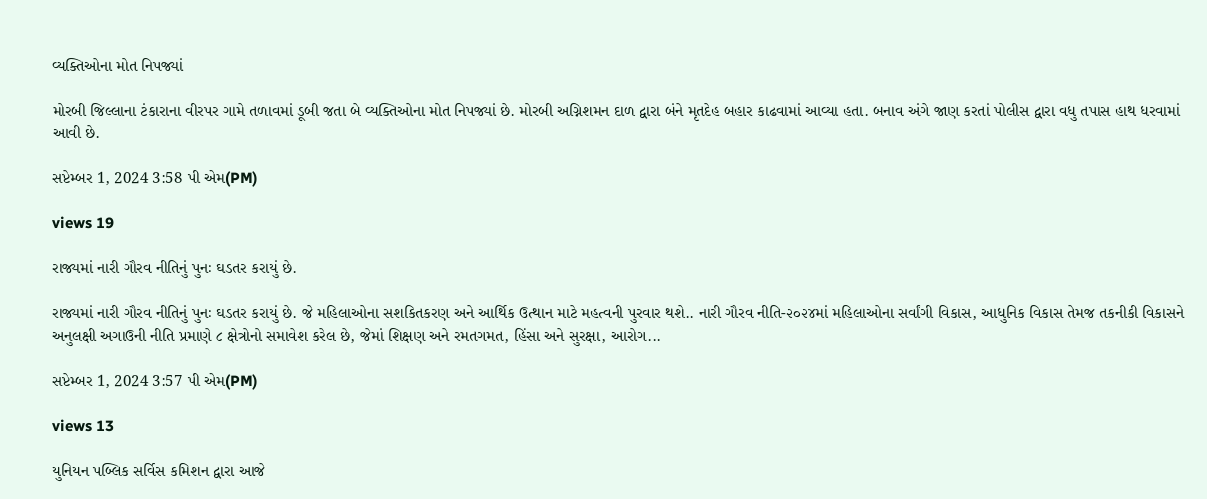વ્યક્તિઓના મોત નિપજ્યાં

મોરબી જિલ્લાના ટંકારાના વીરપર ગામે તળાવમાં ડૂબી જતા બે વ્યક્તિઓના મોત નિપજ્યાં છે. મોરબી અગ્નિશમન દાળ દ્વારા બંને મૃતદેહ બહાર કાઢવામાં આવ્યા હતા. બનાવ અંગે જાણ કરતાં પોલીસ દ્વારા વધુ તપાસ હાથ ધરવામાં આવી છે.

સપ્ટેમ્બર 1, 2024 3:58 પી એમ(PM)

views 19

રાજ્યમાં નારી ગૌરવ નીતિનું પુનઃ ઘડતર કરાયું છે.

રાજ્યમાં નારી ગૌરવ નીતિનું પુનઃ ઘડતર કરાયું છે. જે મહિલાઓના સશકિતકરણ અને આર્થિક ઉત્થાન માટે મહત્વની પુરવાર થશે.. નારી ગૌરવ નીતિ-૨૦૨૪માં મહિલાઓના સર્વાંગી વિકાસ, આધુનિક વિકાસ તેમજ તકનીકી વિકાસને અનુલક્ષી અગાઉની નીતિ પ્રમાણે ૮ ક્ષેત્રોનો સમાવેશ કરેલ છે, જેમાં શિક્ષણ અને રમતગમત, હિંસા અને સુરક્ષા, આરોગ...

સપ્ટેમ્બર 1, 2024 3:57 પી એમ(PM)

views 13

યુનિયન પબ્લિક સર્વિસ કમિશન દ્વારા આજે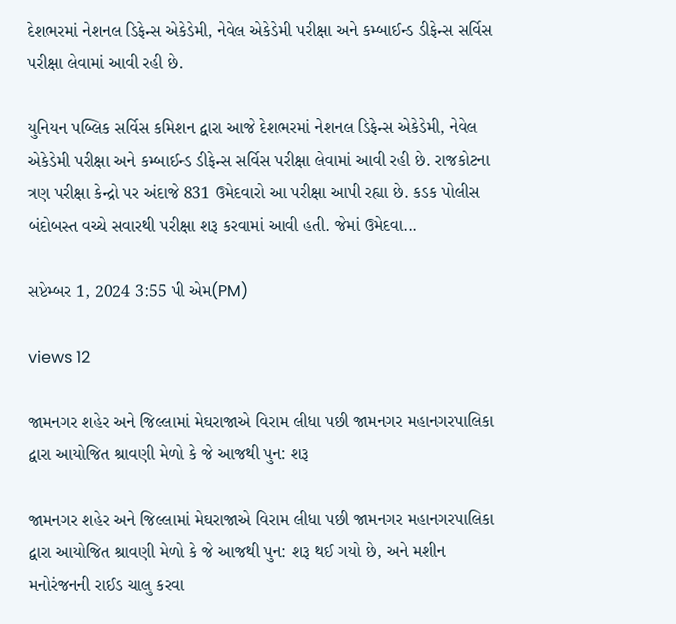દેશભરમાં નેશનલ ડિફેન્સ એકેડેમી, નેવેલ એકેડેમી પરીક્ષા અને કમ્બાઈન્ડ ડીફેન્સ સર્વિસ પરીક્ષા લેવામાં આવી રહી છે.

યુનિયન પબ્લિક સર્વિસ કમિશન દ્વારા આજે દેશભરમાં નેશનલ ડિફેન્સ એકેડેમી, નેવેલ એકેડેમી પરીક્ષા અને કમ્બાઈન્ડ ડીફેન્સ સર્વિસ પરીક્ષા લેવામાં આવી રહી છે. રાજકોટના ત્રણ પરીક્ષા કેન્દ્રો પર અંદાજે 831 ઉમેદવારો આ પરીક્ષા આપી રહ્યા છે. કડક પોલીસ બંદોબસ્ત વચ્ચે સવારથી પરીક્ષા શરૂ કરવામાં આવી હતી. જેમાં ઉમેદવા...

સપ્ટેમ્બર 1, 2024 3:55 પી એમ(PM)

views 12

જામનગર શહેર અને જિલ્લામાં મેઘરાજાએ વિરામ લીધા પછી જામનગર મહાનગરપાલિકા દ્વારા આયોજિત શ્રાવણી મેળો કે જે આજથી પુન: શરૂ

જામનગર શહેર અને જિલ્લામાં મેઘરાજાએ વિરામ લીધા પછી જામનગર મહાનગરપાલિકા દ્વારા આયોજિત શ્રાવણી મેળો કે જે આજથી પુન: શરૂ થઈ ગયો છે, અને મશીન મનોરંજનની રાઈડ ચાલુ કરવા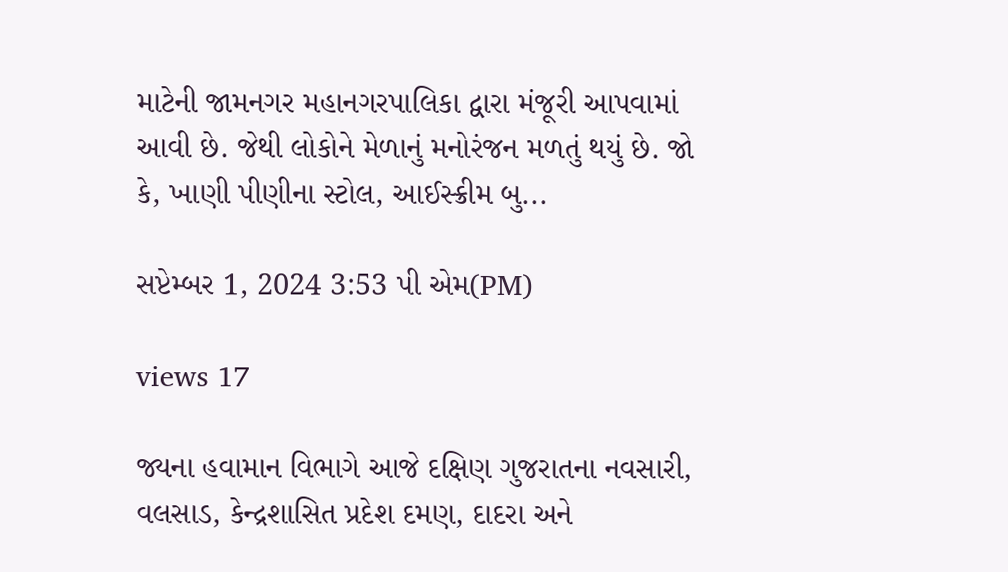માટેની જામનગર મહાનગરપાલિકા દ્વારા મંજૂરી આપવામાં આવી છે. જેથી લોકોને મેળાનું મનોરંજન મળતું થયું છે. જો કે, ખાણી પીણીના સ્ટોલ, આઈસ્ક્રીમ બુ...

સપ્ટેમ્બર 1, 2024 3:53 પી એમ(PM)

views 17

જ્યના હવામાન વિભાગે આજે દક્ષિણ ગુજરાતના નવસારી, વલસાડ, કેન્દ્રશાસિત પ્રદેશ દમણ, દાદરા અને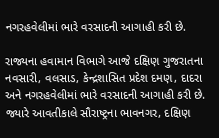નગરહવેલીમાં ભારે વરસાદની આગાહી કરી છે.

રાજ્યના હવામાન વિભાગે આજે દક્ષિણ ગુજરાતના નવસારી, વલસાડ, કેન્દ્રશાસિત પ્રદેશ દમણ, દાદરા અને નગરહવેલીમાં ભારે વરસાદની આગાહી કરી છે. જ્યારે આવતીકાલે સૌરાષ્ટ્રના ભાવનગર, દક્ષિણ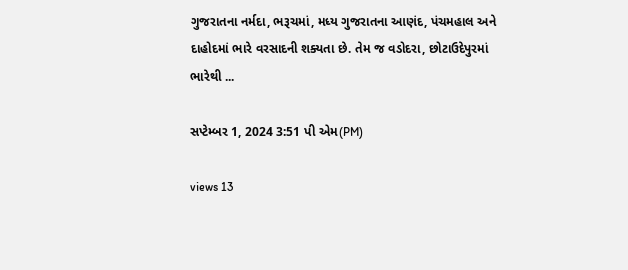ગુજરાતના નર્મદા, ભરૂચમાં, મધ્ય ગુજરાતના આણંદ, પંચમહાલ અને દાહોદમાં ભારે વરસાદની શક્યતા છે. તેમ જ વડોદરા, છોટાઉદેપુરમાં ભારેથી ...

સપ્ટેમ્બર 1, 2024 3:51 પી એમ(PM)

views 13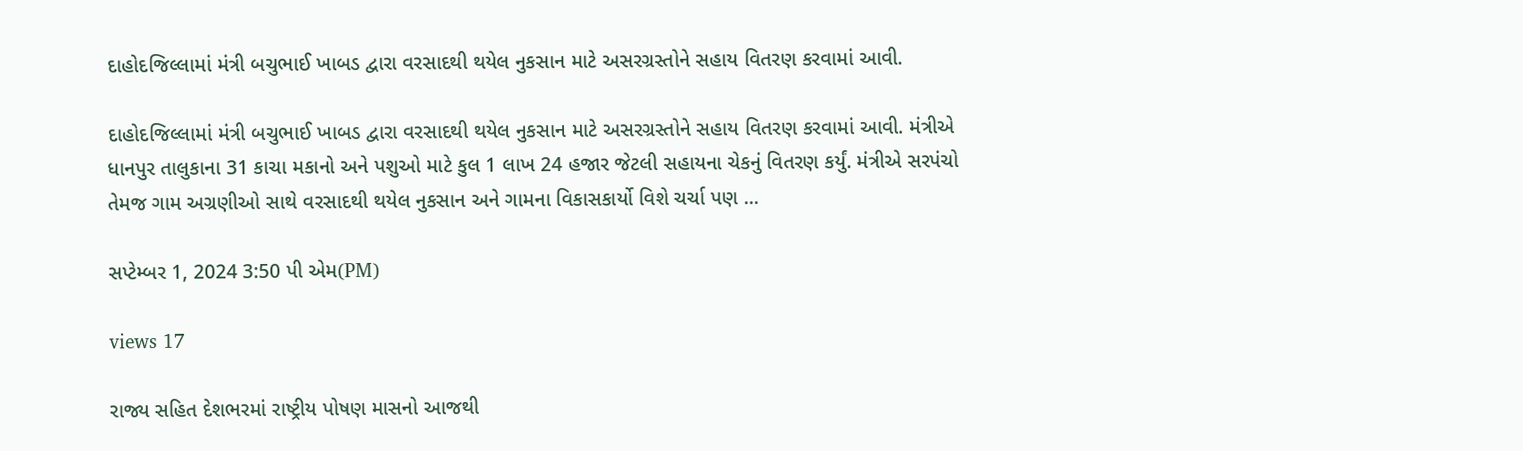દાહોદજિલ્લામાં મંત્રી બચુભાઈ ખાબડ દ્વારા વરસાદથી થયેલ નુકસાન માટે અસરગ્રસ્તોને સહાય વિતરણ કરવામાં આવી.

દાહોદજિલ્લામાં મંત્રી બચુભાઈ ખાબડ દ્વારા વરસાદથી થયેલ નુકસાન માટે અસરગ્રસ્તોને સહાય વિતરણ કરવામાં આવી. મંત્રીએ ધાનપુર તાલુકાના 31 કાચા મકાનો અને પશુઓ માટે કુલ 1 લાખ 24 હજાર જેટલી સહાયના ચેકનું વિતરણ કર્યું. મંત્રીએ સરપંચો તેમજ ગામ અગ્રણીઓ સાથે વરસાદથી થયેલ નુકસાન અને ગામના વિકાસકાર્યો વિશે ચર્ચા પણ ...

સપ્ટેમ્બર 1, 2024 3:50 પી એમ(PM)

views 17

રાજ્ય સહિત દેશભરમાં રાષ્ટ્રીય પોષણ માસનો આજથી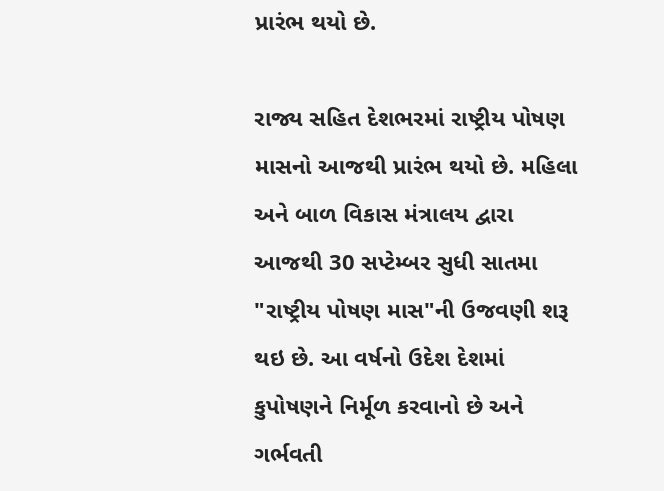પ્રારંભ થયો છે.

રાજ્ય સહિત દેશભરમાં રાષ્ટ્રીય પોષણ માસનો આજથી પ્રારંભ થયો છે. મહિલા અને બાળ વિકાસ મંત્રાલય દ્વારા આજથી 30 સપ્ટેમ્બર સુધી સાતમા "રાષ્ટ્રીય પોષણ માસ"ની ઉજવણી શરૂ થઇ છે. આ વર્ષનો ઉદેશ દેશમાં કુપોષણને નિર્મૂળ કરવાનો છે અને ગર્ભવતી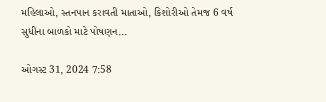મહિલાઓ, સ્તનપાન કરાવતી માતાઓ, કિશોરીઓ તેમજ 6 વર્ષ સુધીના બાળકો માટે પોષણન...

ઓગસ્ટ 31, 2024 7:58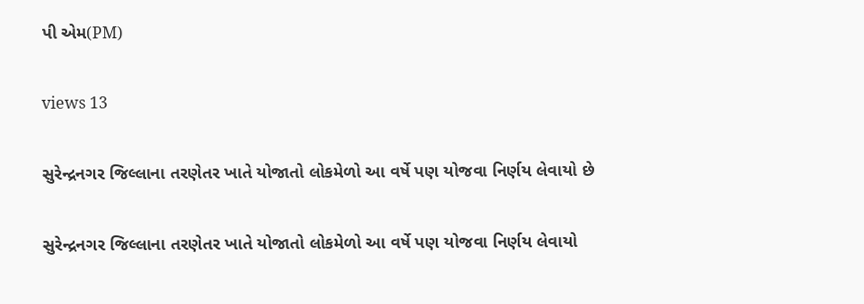પી એમ(PM)

views 13

સુરેન્દ્રનગર જિલ્લાના તરણેતર ખાતે યોજાતો લોકમેળો આ વર્ષે પણ યોજવા નિર્ણય લેવાયો છે

સુરેન્દ્રનગર જિલ્લાના તરણેતર ખાતે યોજાતો લોકમેળો આ વર્ષે પણ યોજવા નિર્ણય લેવાયો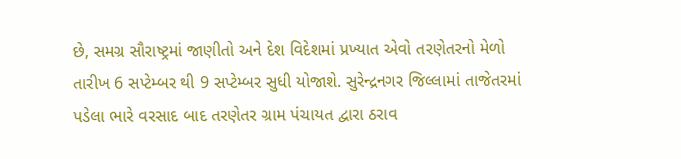છે, સમગ્ર સૌરાષ્ટ્રમાં જાણીતો અને દેશ વિદેશમાં પ્રખ્યાત એવો તરણેતરનો મેળો તારીખ 6 સપ્ટેમ્બર થી 9 સપ્ટેમ્બર સુધી યોજાશે. સુરેન્દ્રનગર જિલ્લામાં તાજેતરમાં પડેલા ભારે વરસાદ બાદ તરણેતર ગ્રામ પંચાયત દ્વારા ઠરાવ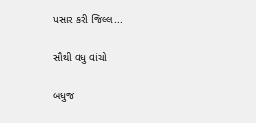પસાર કરી જિલ્લ...

સૌથી વધુ વાંચો

બધુજ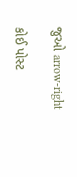જુઓ arrow-right

કોઈ પોસ્ટ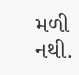મળી નથી.